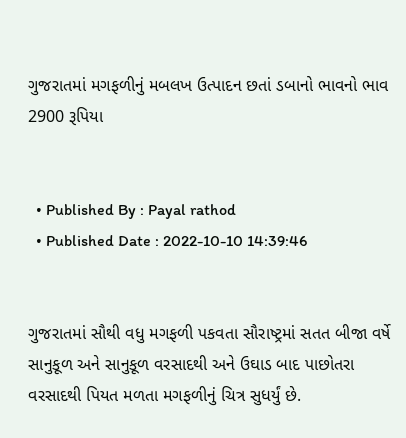ગુજરાતમાં મગફળીનું મબલખ ઉત્પાદન છતાં ડબાનો ભાવનો ભાવ 2900 રૂપિયા


  • Published By : Payal rathod
  • Published Date : 2022-10-10 14:39:46


ગુજરાતમાં સૌથી વધુ મગફળી પકવતા સૌરાષ્ટ્રમાં સતત બીજા વર્ષે સાનુકૂળ અને સાનુકૂળ વરસાદથી અને ઉઘાડ બાદ પાછોતરા વરસાદથી પિયત મળતા મગફળીનું ચિત્ર સુધર્યું છે.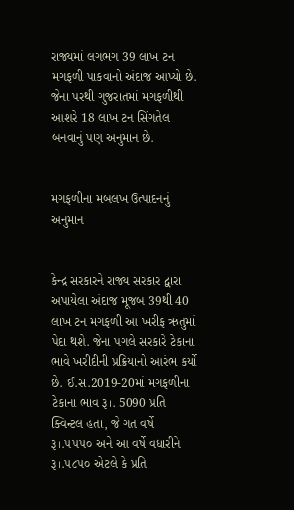રાજ્યમાં લગભગ 39 લાખ ટન મગફળી પાકવાનો અંદાજ આપ્યો છે. જેના પરથી ગુજરાતમાં મગફળીથી આશરે 18 લાખ ટન સિંગતેલ બનવાનું પણ અનુમાન છે.


મગફળીના મબલખ ઉત્પાદનનું અનુમાન


કેન્દ્ર સરકારને રાજ્ય સરકાર દ્વારા અપાયેલા અંદાજ મૂજબ 39થી 40 લાખ ટન મગફળી આ ખરીફ ઋતુમાં પેદા થશે. જેના પગલે સરકારે ટેકાના ભાવે ખરીદીની પ્રક્રિયાનો આરંભ કર્યો છે. ઈ.સ.2019-20માં મગફળીના ટેકાના ભાવ રૂ।. 5090 પ્રતિ ક્વિન્ટલ હતા, જે ગત વર્ષે રૂ।.૫૫૫૦ અને આ વર્ષે વધારીને રૂ।.૫૮૫૦ એટલે કે પ્રતિ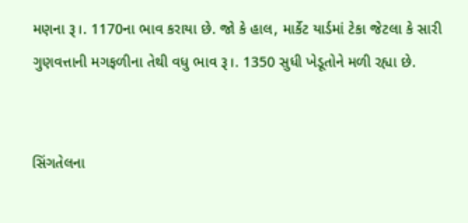મણના રૂ।. 1170ના ભાવ કરાયા છે. જો કે હાલ, માર્કેટ યાર્ડમાં ટેકા જેટલા કે સારી ગુણવત્તાની મગફળીના તેથી વધુ ભાવ રૂ।. 1350 સુધી ખેડૂતોને મળી રહ્યા છે.


સિંગતેલના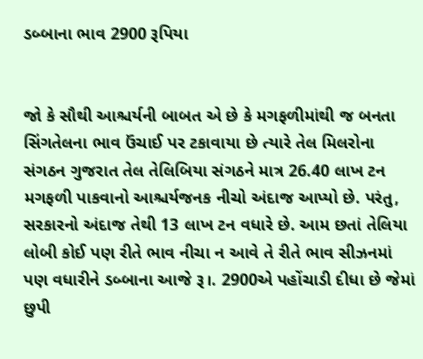ડબ્બાના ભાવ 2900 રૂપિયા


જો કે સૌથી આશ્ચર્યની બાબત એ છે કે મગફળીમાંથી જ બનતા સિંગતેલના ભાવ ઉંચાઈ પર ટકાવાયા છે ત્યારે તેલ મિલરોના સંગઠન ગુજરાત તેલ તેલિબિયા સંગઠને માત્ર 26.40 લાખ ટન મગફળી પાકવાનો આશ્ચર્યજનક નીચો અંદાજ આપ્યો છે. પરંતુ, સરકારનો અંદાજ તેથી 13 લાખ ટન વધારે છે. આમ છતાં તેલિયા લોબી કોઈ પણ રીતે ભાવ નીચા ન આવે તે રીતે ભાવ સીઝનમાં પણ વધારીને ડબ્બાના આજે રૂ।. 2900એ પહોંચાડી દીધા છે જેમાં છુપી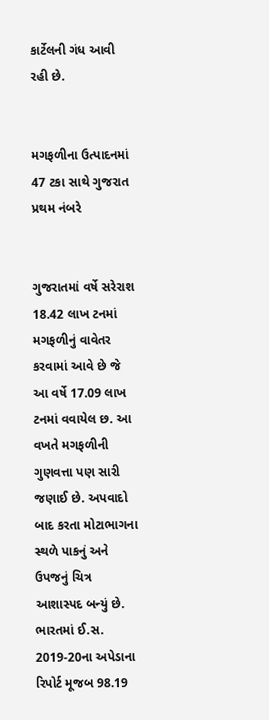કાર્ટેલની ગંધ આવી રહી છે.


મગફળીના ઉત્પાદનમાં 47 ટકા સાથે ગુજરાત પ્રથમ નંબરે


ગુજરાતમાં વર્ષે સરેરાશ 18.42 લાખ ટનમાં મગફળીનું વાવેતર કરવામાં આવે છે જે આ વર્ષે 17.09 લાખ ટનમાં વવાયેલ છ. આ વખતે મગફળીની ગુણવત્તા પણ સારી જણાઈ છે. અપવાદો બાદ કરતા મોટાભાગના સ્થળે પાકનું અને ઉપજનું ચિત્ર આશાસ્પદ બન્યું છે. ભારતમાં ઈ.સ. 2019-20ના અપેડાના રિપોર્ટ મૂજબ 98.19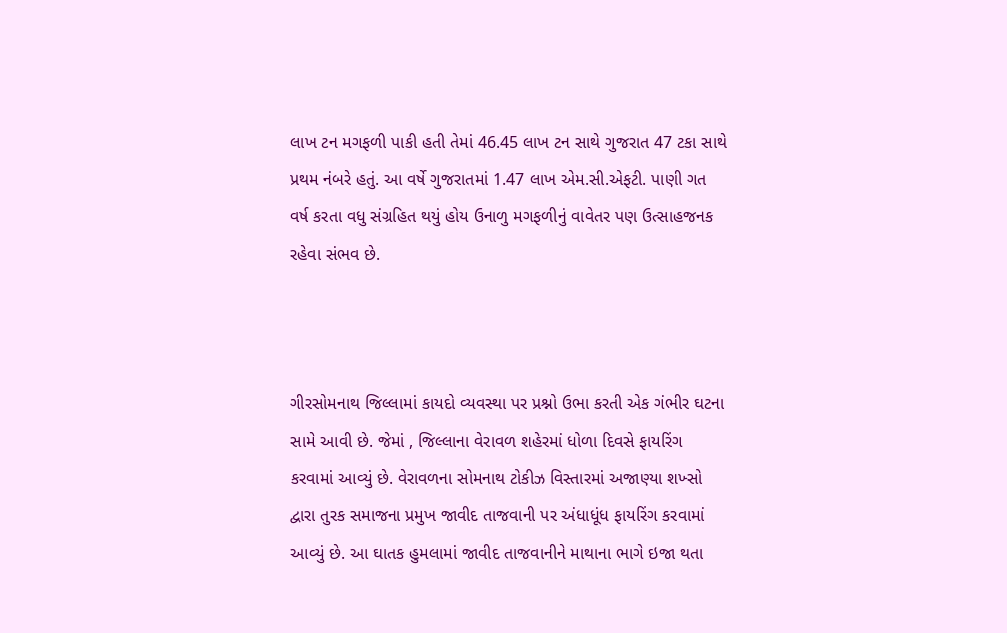લાખ ટન મગફળી પાકી હતી તેમાં 46.45 લાખ ટન સાથે ગુજરાત 47 ટકા સાથે પ્રથમ નંબરે હતું. આ વર્ષે ગુજરાતમાં 1.47 લાખ એમ.સી.એફટી. પાણી ગત વર્ષ કરતા વધુ સંગ્રહિત થયું હોય ઉનાળુ મગફળીનું વાવેતર પણ ઉત્સાહજનક રહેવા સંભવ છે.



ગીરસોમનાથ જિલ્લામાં કાયદો વ્યવસ્થા પર પ્રશ્નો ઉભા કરતી એક ગંભીર ઘટના સામે આવી છે. જેમાં , જિલ્લાના વેરાવળ શહેરમાં ધોળા દિવસે ફાયરિંગ કરવામાં આવ્યું છે. વેરાવળના સોમનાથ ટોકીઝ વિસ્તારમાં અજાણ્યા શખ્સો દ્વારા તુરક સમાજના પ્રમુખ જાવીદ તાજવાની પર અંધાધૂંધ ફાયરિંગ કરવામાં આવ્યું છે. આ ઘાતક હુમલામાં જાવીદ તાજવાનીને માથાના ભાગે ઇજા થતા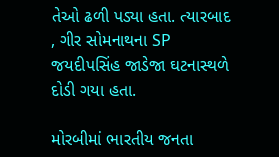તેઓ ઢળી પડ્યા હતા. ત્યારબાદ , ગીર સોમનાથના SP જયદીપસિંહ જાડેજા ઘટનાસ્થળે દોડી ગયા હતા.

મોરબીમાં ભારતીય જનતા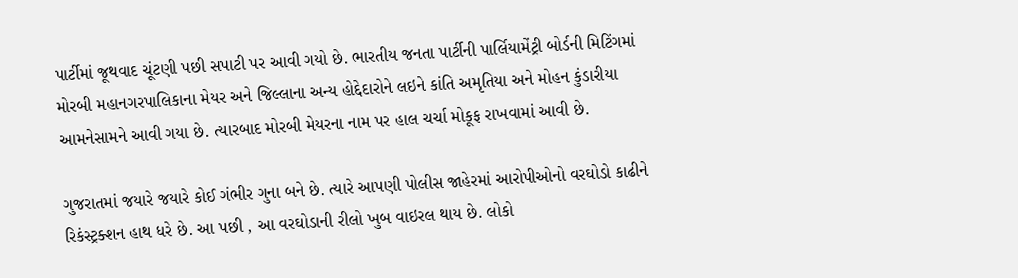પાર્ટીમાં જૂથવાદ ચૂંટણી પછી સપાટી પર આવી ગયો છે. ભારતીય જનતા પાર્ટીની પાર્લિયામેંટ્રી બોર્ડની મિટિંગમાં મોરબી મહાનગરપાલિકાના મેયર અને જિલ્લાના અન્ય હોદ્દેદારોને લઇને કાંતિ અમૃતિયા અને મોહન કુંડારીયા આમનેસામને આવી ગયા છે. ત્યારબાદ મોરબી મેયરના નામ પર હાલ ચર્ચા મોકૂફ રાખવામાં આવી છે.

ગુજરાતમાં જયારે જયારે કોઈ ગંભીર ગુના બને છે. ત્યારે આપણી પોલીસ જાહેરમાં આરોપીઓનો વરઘોડો કાઢીને રિકંસ્ટ્રક્શન હાથ ધરે છે. આ પછી , આ વરઘોડાની રીલો ખુબ વાઇરલ થાય છે. લોકો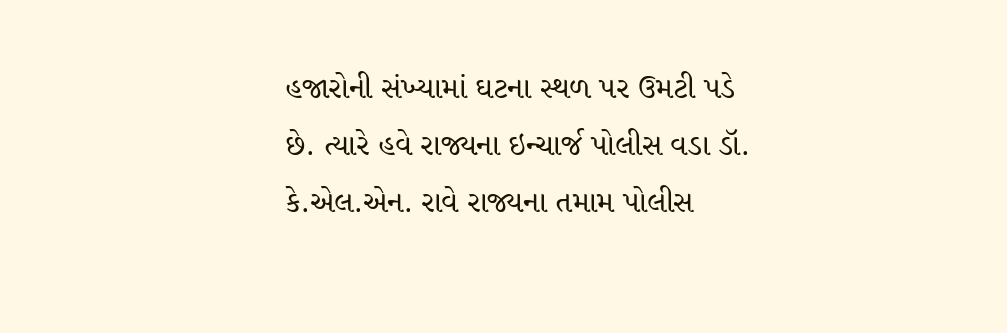હજારોની સંખ્યામાં ઘટના સ્થળ પર ઉમટી પડે છે. ત્યારે હવે રાજ્યના ઇન્ચાર્જ પોલીસ વડા ડૉ. કે.એલ.એન. રાવે રાજ્યના તમામ પોલીસ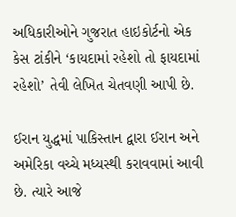અધિકારીઓને ગુજરાત હાઇકોર્ટનો એક કેસ ટાંકીને ‘કાયદામાં રહેશો તો ફાયદામાં રહેશો’ તેવી લેખિત ચેતવણી આપી છે.

ઈરાન યુદ્ધમાં પાકિસ્તાન દ્વારા ઈરાન અને અમેરિકા વચ્ચે મધ્યસ્થી કરાવવામાં આવી છે. ત્યારે આજે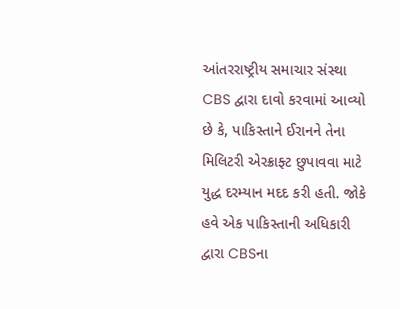આંતરરાષ્ટ્રીય સમાચાર સંસ્થા CBS દ્વારા દાવો કરવામાં આવ્યો છે કે, પાકિસ્તાને ઈરાનને તેના મિલિટરી એરક્રાફ્ટ છુપાવવા માટે યુદ્ધ દરમ્યાન મદદ કરી હતી. જોકે હવે એક પાકિસ્તાની અધિકારી દ્વારા CBSના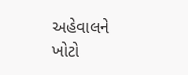અહેવાલને ખોટો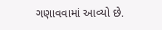ગણાવવામાં આવ્યો છે.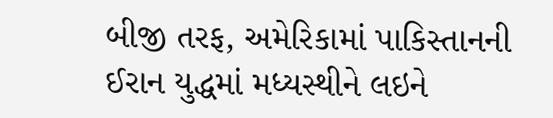બીજી તરફ, અમેરિકામાં પાકિસ્તાનની ઈરાન યુદ્ધમાં મધ્યસ્થીને લઇને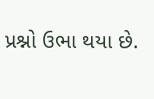પ્રશ્નો ઉભા થયા છે.